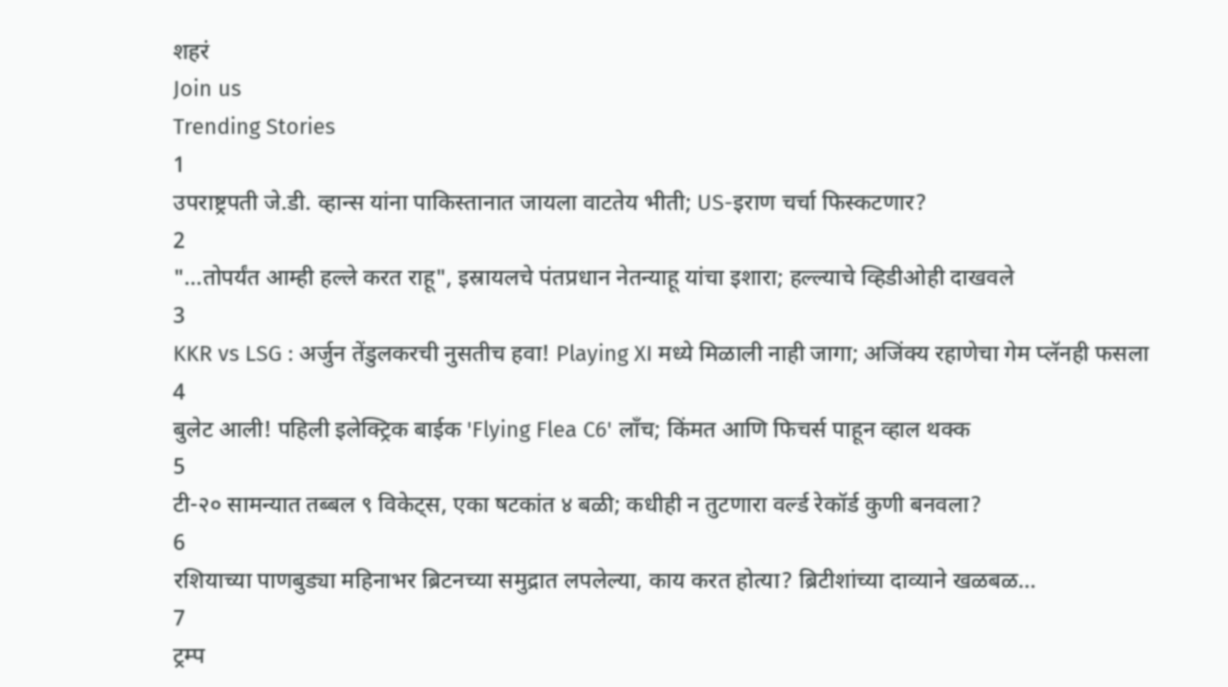शहरं
Join us
Trending Stories
1
उपराष्ट्रपती जे.डी. व्हान्स यांना पाकिस्तानात जायला वाटतेय भीती; US-इराण चर्चा फिस्कटणार?
2
"...तोपर्यंत आम्ही हल्ले करत राहू", इस्रायलचे पंतप्रधान नेतन्याहू यांचा इशारा; हल्ल्याचे व्हिडीओही दाखवले
3
KKR vs LSG : अर्जुन तेंडुलकरची नुसतीच हवा! Playing XI मध्ये मिळाली नाही जागा; अजिंक्य रहाणेचा गेम प्लॅनही फसला
4
बुलेट आली! पहिली इलेक्ट्रिक बाईक 'Flying Flea C6' लाँच; किंमत आणि फिचर्स पाहून व्हाल थक्क
5
टी-२० सामन्यात तब्बल ९ विकेट्स, एका षटकांत ४ बळी; कधीही न तुटणारा वर्ल्ड रेकॉर्ड कुणी बनवला?
6
रशियाच्या पाणबुड्या महिनाभर ब्रिटनच्या समुद्रात लपलेल्या, काय करत होत्या? ब्रिटीशांच्या दाव्याने खळबळ...
7
ट्रम्प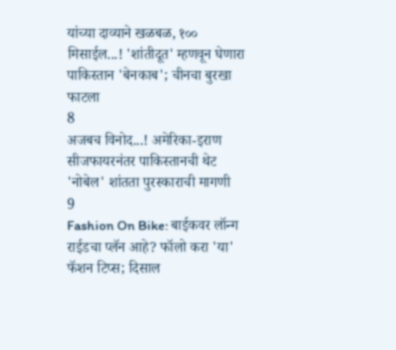यांच्या दाव्याने खळबळ, १०० मिसाईल...! 'शांतीदूत' म्हणवून घेणारा पाकिस्तान 'बेनकाब'; चीनचा बुरखा फाटला
8
अजबच विनोद...! अमेरिका-इराण सीजफायरनंतर पाकिस्तानची थेट 'नोबेल' शांतता पुरस्काराची मागणी
9
Fashion On Bike: बाईकवर लॉन्ग राईडचा प्लॅन आहे? फॉलो करा 'या' फॅशन टिप्स; दिसाल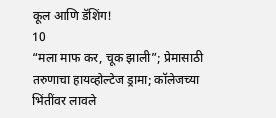कूल आणि डॅशिंग!
10
“मला माफ कर, चूक झाली”; प्रेमासाठी तरुणाचा हायव्होल्टेज ड्रामा; कॉलेजच्या भिंतींवर लावले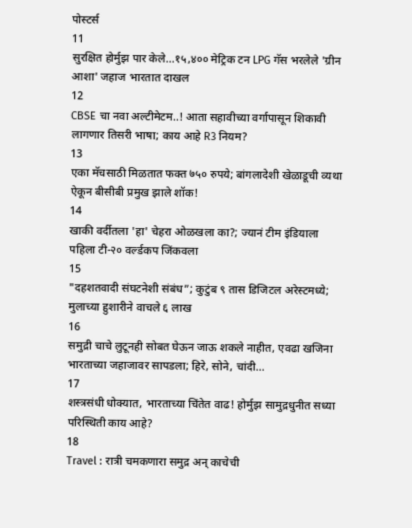पोस्टर्स
11
सुरक्षित होर्मुझ पार केले...१५,४०० मेट्रिक टन LPG गॅस भरलेले 'ग्रीन आशा' जहाज भारतात दाखल
12
CBSE चा नवा अल्टीमेटम..! आता सहावीच्या वर्गापासून शिकावी लागणार तिसरी भाषा; काय आहे R3 नियम?
13
एका मॅचसाठी मिळतात फक्त ७५० रुपये; बांगलादेशी खेळाडूची व्यथा ऐकून बीसीबी प्रमुख झाले शॉक!
14
खाकी वर्दीतला 'हा' चेहरा ओळखला का?; ज्यानं टीम इंडियाला पहिला टी-२० वर्ल्डकप जिंकवला
15
"दहशतवादी संघटनेशी संबंध”; कुटुंब ९ तास डिजिटल अरेस्टमध्ये; मुलाच्या हुशारीने वाचले ६ लाख
16
समुद्री चाचे लुटूनही सोबत घेऊन जाऊ शकले नाहीत, एवढा खजिना भारताच्या जहाजावर सापडला; हिरे, सोने, चांदी...
17
शस्त्रसंधी धोक्यात, भारताच्या चिंतेत वाढ! होर्मुझ सामुद्रधुनीत सध्या परिस्थिती काय आहे?
18
Travel : रात्री चमकणारा समुद्र अन् काचेची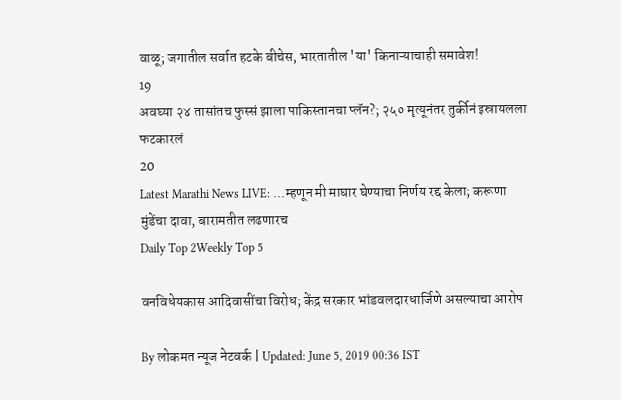वाळू; जगातील सर्वात हटके बीचेस, भारतातील 'या' किनाऱ्याचाही समावेश!
19
अवघ्या २४ तासांतच फुस्सं झाला पाकिस्तानचा प्लॅन?; २५० मृत्यूनंतर तुर्कीनं इस्रायलला फटकारलं
20
Latest Marathi News LIVE: ...म्हणून मी माघार घेण्याचा निर्णय रद्द केला; करूणा मुंडेंचा दावा, बारामतीत लढणारच
Daily Top 2Weekly Top 5

वनविधेयकास आदिवासींचा विरोध; केंद्र सरकार भांडवलदारधार्जिणे असल्याचा आरोप

By लोकमत न्यूज नेटवर्क | Updated: June 5, 2019 00:36 IST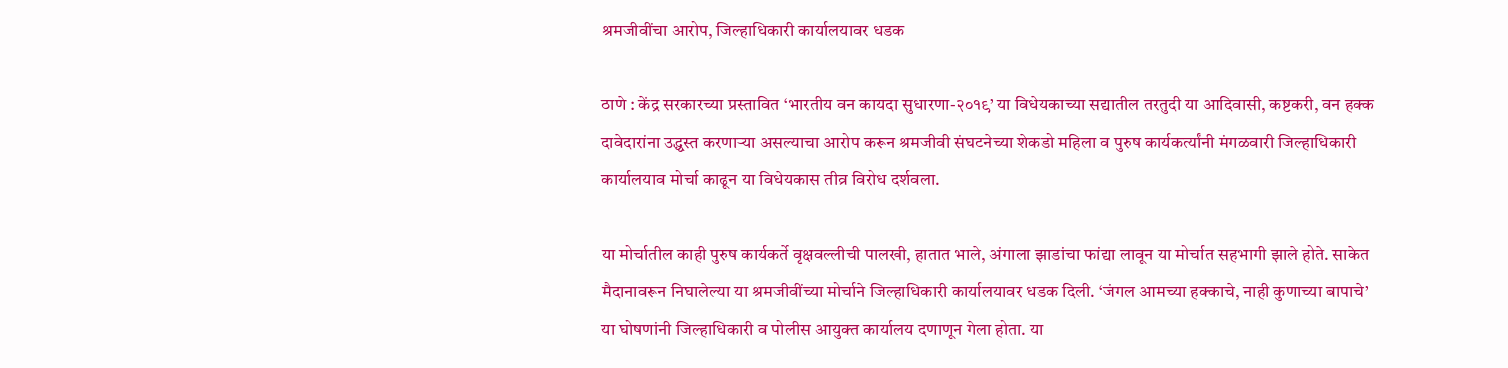श्रमजीवींचा आरोप, जिल्हाधिकारी कार्यालयावर धडक

ठाणे : केंद्र सरकारच्या प्रस्तावित ‘भारतीय वन कायदा सुधारणा-२०१९’ या विधेयकाच्या सद्यातील तरतुदी या आदिवासी, कष्टकरी, वन हक्क दावेदारांना उद्ध्वस्त करणाऱ्या असल्याचा आरोप करून श्रमजीवी संघटनेच्या शेकडो महिला व पुरुष कार्यकर्त्यांनी मंगळवारी जिल्हाधिकारी कार्यालयाव मोर्चा काढून या विधेयकास तीव्र विरोध दर्शवला.

या मोर्चातील काही पुरुष कार्यकर्ते वृक्षवल्लीची पालखी, हातात भाले, अंगाला झाडांचा फांद्या लावून या मोर्चात सहभागी झाले होते. साकेत मैदानावरून निघालेल्या या श्रमजीवींच्या मोर्चाने जिल्हाधिकारी कार्यालयावर धडक दिली. ‘जंगल आमच्या हक्काचे, नाही कुणाच्या बापाचे’ या घोषणांनी जिल्हाधिकारी व पोलीस आयुक्त कार्यालय दणाणून गेला होता. या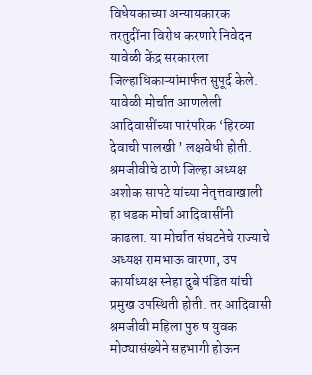विधेयकाच्या अन्यायकारक तरतुदींना विरोध करणारे निवेदन यावेळी केंद्र सरकारला जिल्हाधिकाऱ्यांमार्फत सुपूर्द केले. यावेळी मोर्चात आणलेली आदिवासींच्या पारंपरिक ‘हिरव्या देवाची पालखी ’ लक्षवेधी होती. श्रमजीवीचे ठाणे जिल्हा अध्यक्ष अशोक सापटे यांच्या नेतृत्तवाखाली हा धडक मोर्चा आदिवासींनी काढला. या मोर्चात संघटनेचे राज्याचे अध्यक्ष रामभाऊ वारणा, उप कार्याध्यक्ष स्नेहा दुबे पंडित यांची प्रमुख उपस्थिती होती. तर आदिवासी श्रमजीवी महिला पुरु ष युवक मोठ्यासंख्येने सहभागी होऊन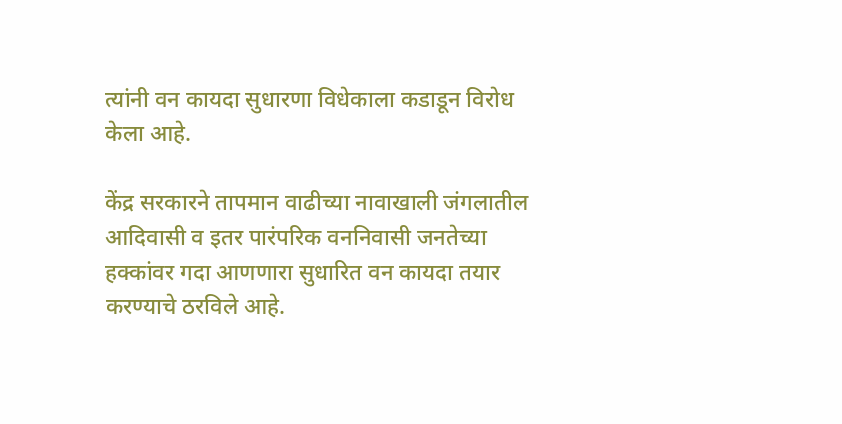त्यांनी वन कायदा सुधारणा विधेकाला कडाडून विरोध केला आहे.

केंद्र सरकारने तापमान वाढीच्या नावाखाली जंगलातील आदिवासी व इतर पारंपरिक वननिवासी जनतेच्या हक्कांवर गदा आणणारा सुधारित वन कायदा तयार करण्याचे ठरविले आहे.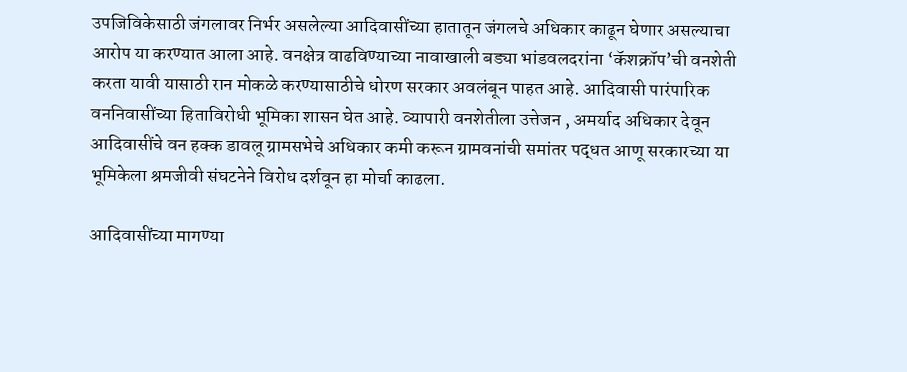उपजिविकेसाठी जंगलावर निर्भर असलेल्या आदिवासींच्या हातातून जंगलचे अधिकार काढून घेणार असल्याचा आरोप या करण्यात आला आहे. वनक्षेत्र वाढविण्याच्या नावाखाली बड्या भांडवलदरांना ‘कॅशक्रॉप’ची वनशेती करता यावी यासाठी रान मोकळे करण्यासाठीचे धोरण सरकार अवलंबून पाहत आहे. आदिवासी पारंपारिक वननिवासींच्या हिताविरोधी भूमिका शासन घेत आहे. व्यापारी वनशेतीला उत्तेजन , अमर्याद अधिकार देवून आदिवासींचे वन हक्क डावलू ग्रामसभेचे अधिकार कमी करून ग्रामवनांची समांतर पद्धत आणू सरकारच्या या भूमिकेला श्रमजीवी संघटनेने विरोध दर्शवून हा मोर्चा काढला.

आदिवासींच्या मागण्या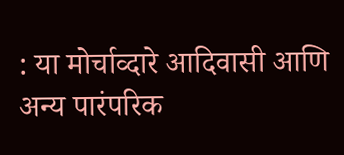: या मोर्चाव्दारे आदिवासी आणि अन्य पारंपरिक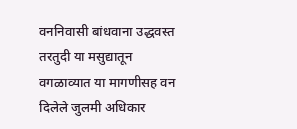वननिवासी बांधवाना उद्धवस्त तरतुदी या मसुद्यातून वगळाव्यात या मागणीसह वन दिलेले जुलमी अधिकार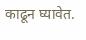काढून घ्यावेत.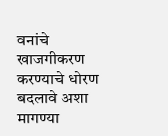वनांचे खाजगीकरण करण्याचे धोरण बदलावे अशा मागण्या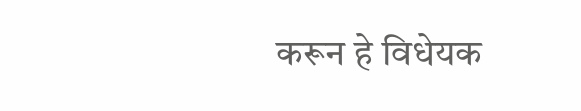करून हे विधेयक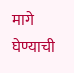मागे घेण्याची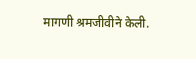मागणी श्रमजीवीने केली.